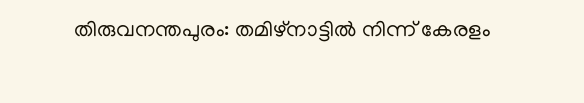തിരുവനന്തപുരം: തമിഴ്നാട്ടിൽ നിന്ന് കേരളം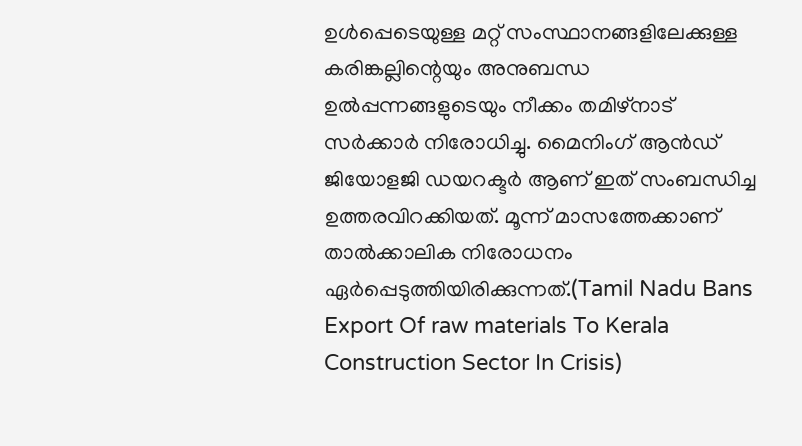ഉൾപ്പെടെയുള്ള മറ്റ് സംസ്ഥാനങ്ങളിലേക്കുള്ള കരിങ്കല്ലിന്റെയും അനുബന്ധ ഉൽപ്പന്നങ്ങളുടെയും നീക്കം തമിഴ്നാട് സർക്കാർ നിരോധിച്ചു. മൈനിംഗ് ആൻഡ് ജിയോളജി ഡയറക്ടർ ആണ് ഇത് സംബന്ധിച്ച ഉത്തരവിറക്കിയത്. മൂന്ന് മാസത്തേക്കാണ് താൽക്കാലിക നിരോധനം ഏർപ്പെടുത്തിയിരിക്കുന്നത്.(Tamil Nadu Bans Export Of raw materials To Kerala Construction Sector In Crisis)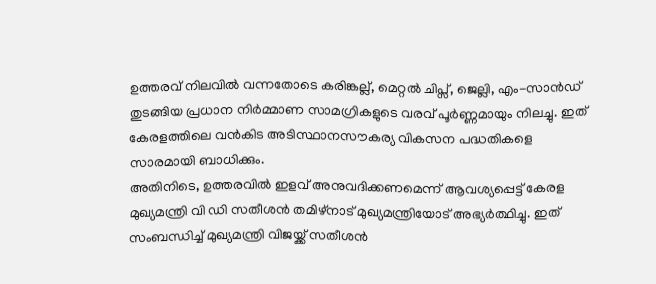ഉത്തരവ് നിലവിൽ വന്നതോടെ കരിങ്കല്ല്, മെറ്റൽ ചിപ്സ്, ജെല്ലി, എം-സാൻഡ് തുടങ്ങിയ പ്രധാന നിർമ്മാണ സാമഗ്രികളുടെ വരവ് പൂർണ്ണമായും നിലച്ചു. ഇത് കേരളത്തിലെ വൻകിട അടിസ്ഥാനസൗകര്യ വികസന പദ്ധതികളെ സാരമായി ബാധിക്കും.
അതിനിടെ, ഉത്തരവിൽ ഇളവ് അനുവദിക്കണമെന്ന് ആവശ്യപ്പെട്ട് കേരള മുഖ്യമന്ത്രി വി ഡി സതീശൻ തമിഴ്നാട് മുഖ്യമന്ത്രിയോട് അഭ്യർത്ഥിച്ചു. ഇത് സംബന്ധിച്ച് മുഖ്യമന്ത്രി വിജയ്ക്ക് സതീശൻ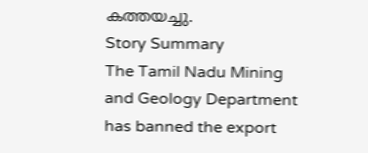കത്തയച്ചു.
Story Summary
The Tamil Nadu Mining and Geology Department has banned the export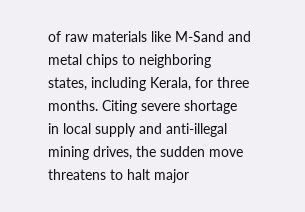of raw materials like M-Sand and metal chips to neighboring states, including Kerala, for three months. Citing severe shortage in local supply and anti-illegal mining drives, the sudden move threatens to halt major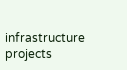infrastructure projects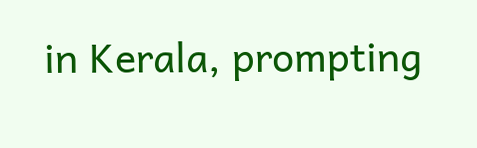in Kerala, prompting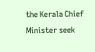the Kerala Chief Minister seek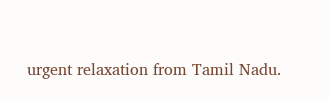urgent relaxation from Tamil Nadu.